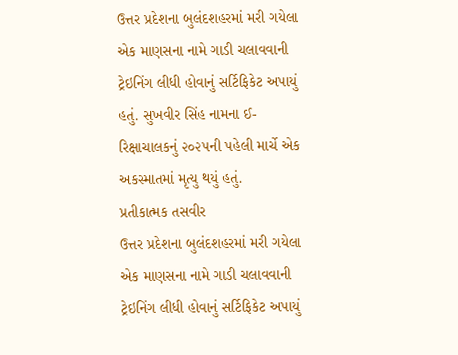ઉત્તર પ્રદેશના બુલંદશહરમાં મરી ગયેલા એક માણસના નામે ગાડી ચલાવવાની ટ્રેઇનિંગ લીધી હોવાનું સર્ટિફિકેટ અપાયું હતું. સુખવીર સિંહ નામના ઈ-રિક્ષાચાલકનું ૨૦૨૫ની પહેલી માર્ચે એક અકસ્માતમાં મૃત્યુ થયું હતું.
પ્રતીકાત્મક તસવીર
ઉત્તર પ્રદેશના બુલંદશહરમાં મરી ગયેલા એક માણસના નામે ગાડી ચલાવવાની ટ્રેઇનિંગ લીધી હોવાનું સર્ટિફિકેટ અપાયું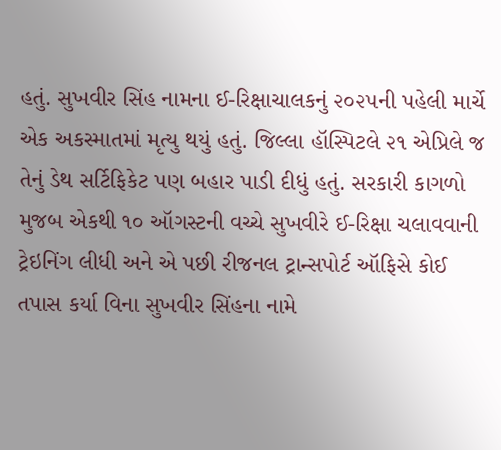હતું. સુખવીર સિંહ નામના ઈ-રિક્ષાચાલકનું ૨૦૨૫ની પહેલી માર્ચે એક અકસ્માતમાં મૃત્યુ થયું હતું. જિલ્લા હૉસ્પિટલે ૨૧ એપ્રિલે જ તેનું ડેથ સર્ટિફિકેટ પણ બહાર પાડી દીધું હતું. સરકારી કાગળો મુજબ એકથી ૧૦ ઑગસ્ટની વચ્ચે સુખવીરે ઈ-રિક્ષા ચલાવવાની ટ્રેઇનિંગ લીધી અને એ પછી રીજનલ ટ્રાન્સપોર્ટ ઑફિસે કોઈ તપાસ કર્યા વિના સુખવીર સિંહના નામે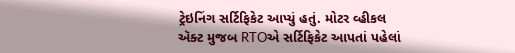ટ્રેઇનિંગ સર્ટિફિકેટ આપ્યું હતું. મોટર વ્હીકલ ઍક્ટ મુજબ RTOએ સર્ટિફિકેટ આપતાં પહેલાં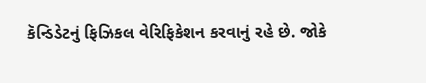કૅન્ડિડેટનું ફિઝિકલ વેરિફિકેશન કરવાનું રહે છે. જોકે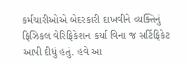કર્મચારીઓએ બેદરકારી દાખવીને વ્યક્તિનું ફિઝિકલ વેરિફિકેશન કર્યા વિના જ સર્ટિફિકેટ આપી દીધું હતું. હવે આ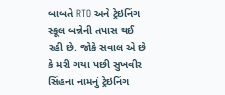બાબતે RTO અને ટ્રેઇનિંગ સ્કૂલ બન્નેની તપાસ થઈ રહી છે. જોકે સવાલ એ છે કે મરી ગયા પછી સુખવીર સિંહના નામનું ટ્રેઇનિંગ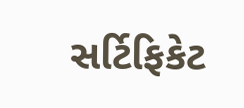સર્ટિફિકેટ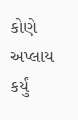કોણે અપ્લાય કર્યું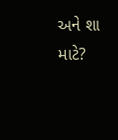અને શા માટે?